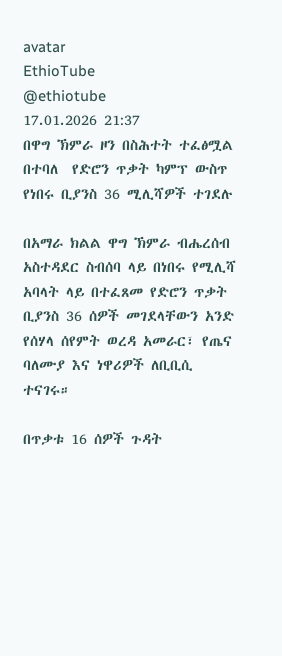avatar
EthioTube
@ethiotube
17.01.2026 21:37
በዋግ ኽምራ ዞን በስሕተት ተፈፅሟል በተባለ  የድሮን ጥቃት ካምፕ ውስጥ የነበሩ ቢያንስ 36 ሚሊሻዎች ተገደሉ

በአማራ ክልል ዋግ ኽምራ ብሔረሰብ አስተዳደር ስብሰባ ላይ በነበሩ የሚሊሻ አባላት ላይ በተፈጸመ የድሮን ጥቃት ቢያንስ 36 ሰዎች መገደላቸውን አንድ የሰሃላ ሰየምት ወረዳ አመራር፣ የጤና ባለሙያ እና ነዋሪዎች ለቢቢሲ ተናገሩ።

በጥቃቱ 16 ሰዎች ጉዳት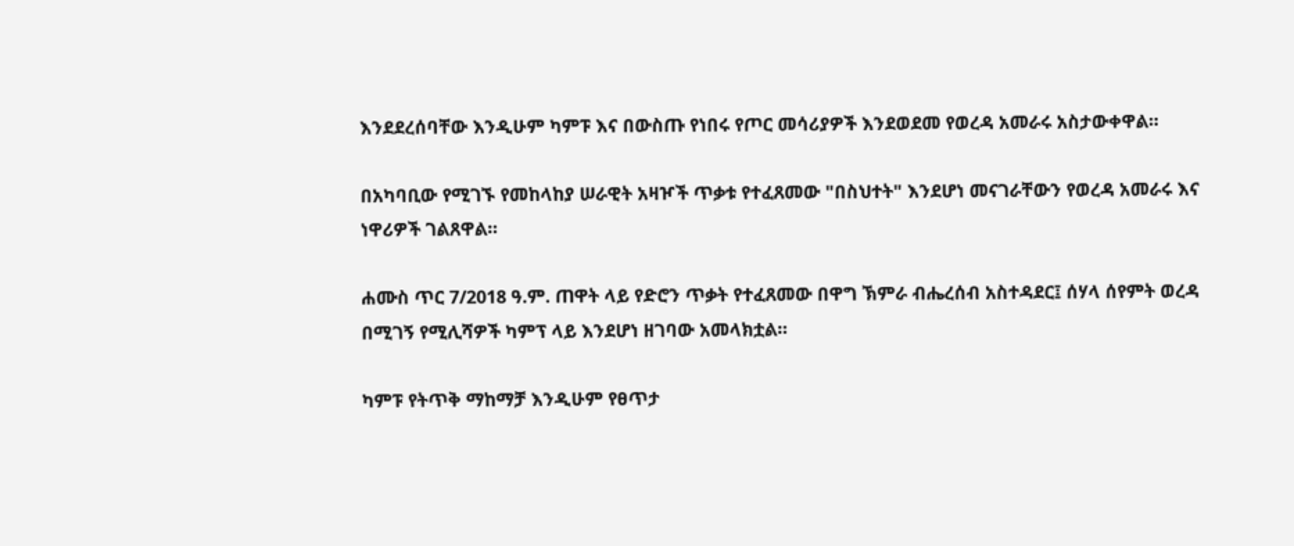እንደደረሰባቸው እንዲሁም ካምፑ እና በውስጡ የነበሩ የጦር መሳሪያዎች እንደወደመ የወረዳ አመራሩ አስታውቀዋል።

በአካባቢው የሚገኙ የመከላከያ ሠራዊት አዛዦች ጥቃቱ የተፈጸመው "በስህተት" እንደሆነ መናገራቸውን የወረዳ አመራሩ እና ነዋሪዎች ገልጸዋል።

ሐሙስ ጥር 7/2018 ዓ.ም. ጠዋት ላይ የድሮን ጥቃት የተፈጸመው በዋግ ኽምራ ብሔረሰብ አስተዳደር፤ ሰሃላ ሰየምት ወረዳ በሚገኝ የሚሊሻዎች ካምፕ ላይ እንደሆነ ዘገባው አመላክቷል።

ካምፑ የትጥቅ ማከማቻ እንዲሁም የፀጥታ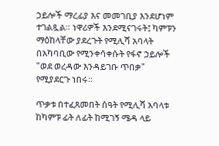ኃይሎች ማረፊያ እና መመገቢያ እንደሆነም ተገልጿል። ነዋሪዎች እንደሚናገሩት፤ ካምፑን ማዕከላቸው ያደረጉት የሚሊሻ አባላት በአካባቢው የሚንቀሳቀሱት የፋኖ ኃይሎች "ወደ ወረዳው እንዳይገቡ ጥበቃ" የሚያደርጉ ነበሩ።

ጥቃቱ በተፈጸመበት ሰዓት የሚሊሻ አባላቱ ከካምፑ ፊት ለፊት ከሚገኝ ሜዳ ላይ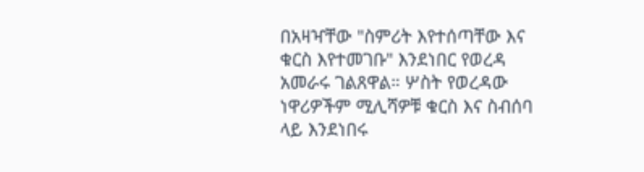በአዛዣቸው "ስምሪት እየተሰጣቸው እና ቁርስ እየተመገቡ" እንደነበር የወረዳ አመራሩ ገልጸዋል። ሦስት የወረዳው ነዋሪዎችም ሚሊሻዎቹ ቁርስ እና ስብሰባ ላይ እንደነበሩ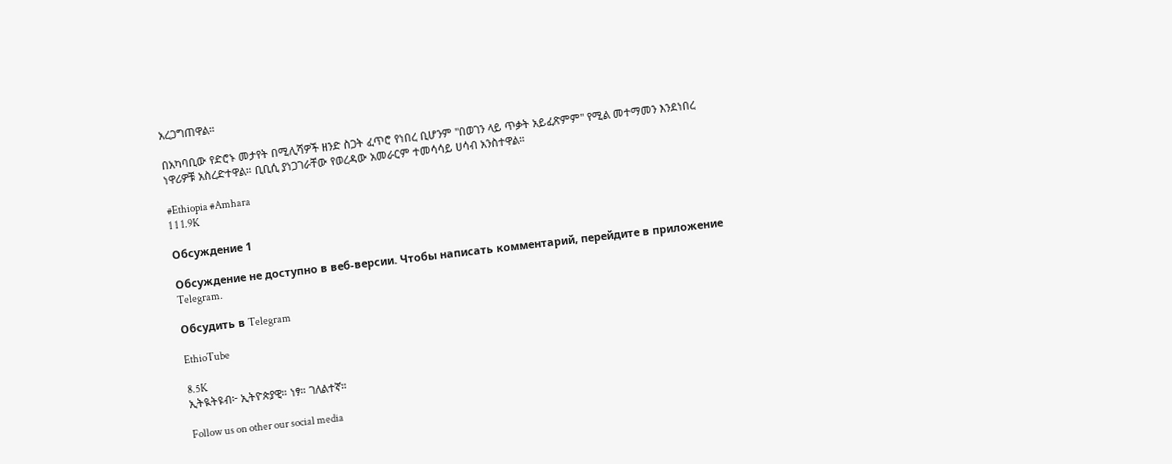አረጋግጠዋል።

በአካባቢው የድሮኑ መታየት በሚሊሻዎች ዘንድ ስጋት ፈጥሮ የነበረ ቢሆንም "በወገን ላይ ጥቃት አይፈጽምም" የሚል መተማመን እንደነበረ ነዋሪዎቹ አስረድተዋል። ቢቢሲ ያነጋገራቸው የወረዳው አመራርም ተመሳሳይ ሀሳብ አንስተዋል።

#Ethiopia #Amhara
1 1 1.9K

Обсуждение 1

Обсуждение не доступно в веб-версии. Чтобы написать комментарий, перейдите в приложение Telegram.

Обсудить в Telegram

EthioTube

8.5K
ኢትዪትዩብ፦ ኢትዮጵያዊ። ነፃ። ገለልተኛ።

Follow us on other our social media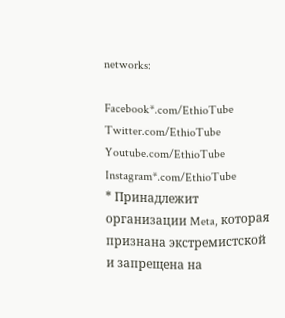networks:

Facebook*.com/EthioTube
Twitter.com/EthioTube
Youtube.com/EthioTube
Instagram*.com/EthioTube
* Принадлежит организации Meta, которая признана экстремистской и запрещена на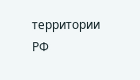территории РФ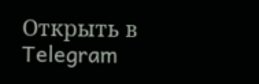Открыть в Telegram